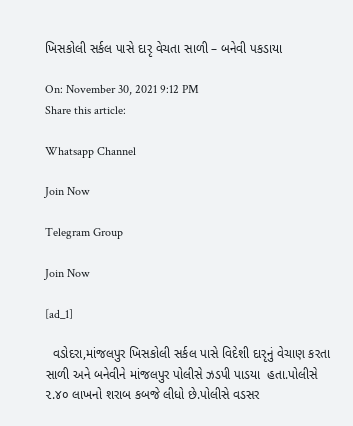ખિસકોલી સર્કલ પાસે દારૃ વેચતા સાળી – બનેવી પકડાયા

On: November 30, 2021 9:12 PM
Share this article:

Whatsapp Channel

Join Now

Telegram Group

Join Now

[ad_1]

  વડોદરા,માંજલપુર ખિસકોલી સર્કલ પાસે વિદેશી દારૃનું વેચાણ કરતા સાળી અને બનેવીને માંજલપુર પોલીસે ઝડપી પાડયા  હતા.પોલીસે ૨.૪૦ લાખનો શરાબ કબજે લીધો છે.પોલીસે વડસર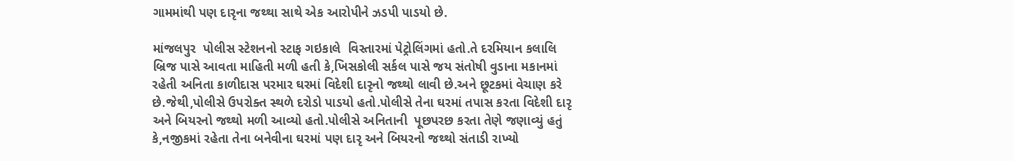ગામમાંથી પણ દારૃના જથ્થા સાથે એક આરોપીને ઝડપી પાડયો છે.

માંજલપુર  પોલીસ સ્ટેશનનો સ્ટાફ ગઇકાલે  વિસ્તારમાં પેટ્રોલિંગમાં હતો.તે દરમિયાન કલાલિ બ્રિજ પાસે આવતા માહિતી મળી હતી કે,ખિસકોલી સર્કલ પાસે જય સંતોષી વુડાના મકાનમાં રહેતી અનિતા કાળીદાસ પરમાર ઘરમાં વિદેશી દારૃનો જથ્થો લાવી છે.અને છૂટકમાં વેચાણ કરે છે.જેથી,પોલીસે ઉપરોક્ત સ્થળે દરોડો પાડયો હતો.પોલીસે તેના ઘરમાં તપાસ કરતા વિદેશી દારૃ અને બિયરનો જથ્થો મળી આવ્યો હતો.પોલીસે અનિતાની  પૂછપરછ કરતા તેણે જણાવ્યું હતું કે,નજીકમાં રહેતા તેના બનેવીના ઘરમાં પણ દારૃ અને બિયરનો જથ્થો સંતાડી રાખ્યો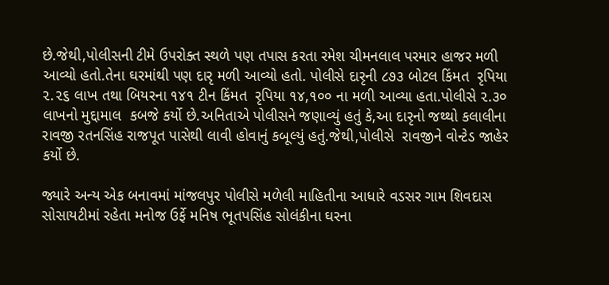છે.જેથી,પોલીસની ટીમે ઉપરોક્ત સ્થળે પણ તપાસ કરતા રમેશ ચીમનલાલ પરમાર હાજર મળી આવ્યો હતો.તેના ઘરમાંથી પણ દારૃ મળી આવ્યો હતો. પોલીસે દારૃની ૮૭૩ બોટલ કિંમત  રૃપિયા ૨.૨૬ લાખ તથા બિયરના ૧૪૧ ટીન કિંમત  રૃપિયા ૧૪,૧૦૦ ના મળી આવ્યા હતા.પોલીસે ૨.૩૦ લાખનો મુદ્દામાલ  કબજે કર્યો છે.અનિતાએ પોલીસને જણાવ્યું હતું કે,આ દારૃનો જથ્થો કલાલીના રાવજી રતનસિંહ રાજપૂત પાસેથી લાવી હોવાનું કબૂલ્યું હતું.જેથી,પોલીસે  રાવજીને વોન્ટેડ જાહેર કર્યો છે.

જ્યારે અન્ય એક બનાવમાં માંજલપુર પોલીસે મળેલી માહિતીના આધારે વડસર ગામ શિવદાસ સોસાયટીમાં રહેતા મનોજ ઉર્ફે મનિષ ભૂતપસિંહ સોલંકીના ઘરના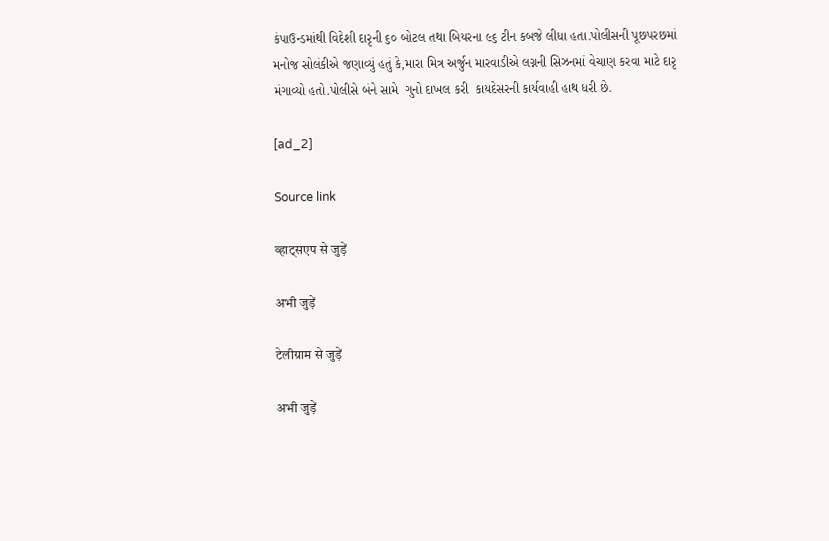કંપાઉન્ડમાંથી વિદેશી દારૃની ૬૦ બોટલ તથા બિયરના ૯૬ ટીન કબજે લીધા હતા.પોલીસની પૂછપરછમાં મનોજ સોલંકીએ જણાવ્યું હતું કે,મારા મિત્ર અર્જુન મારવાડીએ લગ્નની સિઝનમાં વેચાણ કરવા માટે દારૃ મંગાવ્યો હતો.પોલીસે બંને સામે  ગુનો દાખલ કરી  કાયદેસરની કાર્યવાહી હાથ ધરી છે.

[ad_2]

Source link

व्हाट्सएप से जुड़ें

अभी जुड़ें

टेलीग्राम से जुड़ें

अभी जुड़ें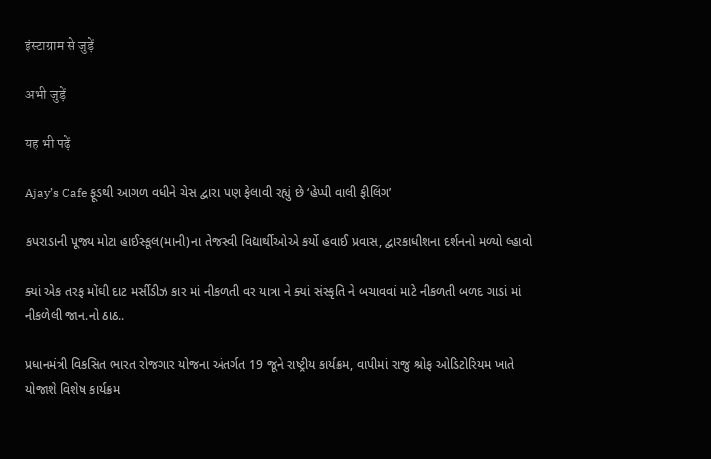इंस्टाग्राम से जुड़ें

अभी जुड़ें

यह भी पढ़ें

Ajay’s Cafe ફૂડથી આગળ વધીને ચેસ દ્વારા પણ ફેલાવી રહ્યું છે ‘હેપ્પી વાલી ફીલિંગ’

કપરાડાની પૂજ્ય મોટા હાઈસ્કૂલ(માની)ના તેજસ્વી વિદ્યાર્થીઓએ કર્યો હવાઈ પ્રવાસ, દ્વારકાધીશના દર્શનનો મળ્યો લ્હાવો

ક્યાં એક તરફ મોંઘી દાટ મર્સીડીઝ કાર માં નીકળતી વર યાત્રા ને ક્યાં સંસ્કૃતિ ને બચાવવાં માટે નીકળતી બળદ ગાડાં માં નીકળેલી જાન.નો ઠાઠ..

પ્રધાનમંત્રી વિકસિત ભારત રોજગાર યોજના અંતર્ગત 19 જૂને રાષ્ટ્રીય કાર્યક્રમ, વાપીમાં રાજુ શ્રોફ ઓડિટોરિયમ ખાતે યોજાશે વિશેષ કાર્યક્રમ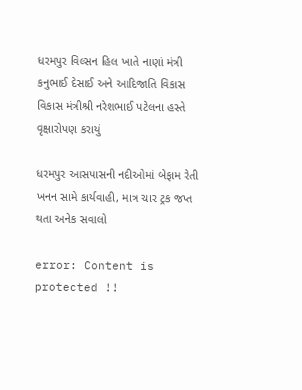ધરમપુર વિલ્સન હિલ ખાતે નાણાં મંત્રી કનુભાઈ દેસાઈ અને આદિજાતિ વિકાસ વિકાસ મંત્રીશ્રી નરેશભાઈ પટેલના હસ્તે વૃક્ષારોપણ કરાયું

ધરમપુર આસપાસની નદીઓમાં બેફામ રેતી ખનન સામે કાર્યવાહી, માત્ર ચાર ટ્રક જપ્ત થતા અનેક સવાલો

error: Content is protected !!